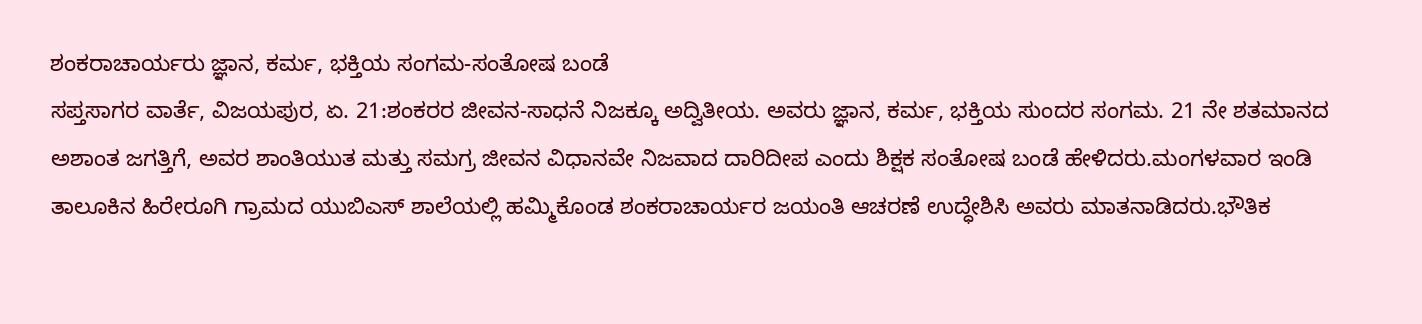ಶಂಕರಾಚಾರ್ಯರು ಜ್ಞಾನ, ಕರ್ಮ, ಭಕ್ತಿಯ ಸಂಗಮ-ಸಂತೋಷ ಬಂಡೆ
ಸಪ್ತಸಾಗರ ವಾರ್ತೆ, ವಿಜಯಪುರ, ಏ. 21:ಶಂಕರರ ಜೀವನ-ಸಾಧನೆ ನಿಜಕ್ಕೂ ಅದ್ವಿತೀಯ. ಅವರು ಜ್ಞಾನ, ಕರ್ಮ, ಭಕ್ತಿಯ ಸುಂದರ ಸಂಗಮ. 21 ನೇ ಶತಮಾನದ ಅಶಾಂತ ಜಗತ್ತಿಗೆ, ಅವರ ಶಾಂತಿಯುತ ಮತ್ತು ಸಮಗ್ರ ಜೀವನ ವಿಧಾನವೇ ನಿಜವಾದ ದಾರಿದೀಪ ಎಂದು ಶಿಕ್ಷಕ ಸಂತೋಷ ಬಂಡೆ ಹೇಳಿದರು.ಮಂಗಳವಾರ ಇಂಡಿ ತಾಲೂಕಿನ ಹಿರೇರೂಗಿ ಗ್ರಾಮದ ಯುಬಿಎಸ್ ಶಾಲೆಯಲ್ಲಿ ಹಮ್ಮಿಕೊಂಡ ಶಂಕರಾಚಾರ್ಯರ ಜಯಂತಿ ಆಚರಣೆ ಉದ್ಧೇಶಿಸಿ ಅವರು ಮಾತನಾಡಿದರು.ಭೌತಿಕ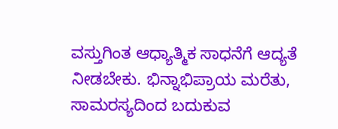ವಸ್ತುಗಿಂತ ಆಧ್ಯಾತ್ಮಿಕ ಸಾಧನೆಗೆ ಆದ್ಯತೆ ನೀಡಬೇಕು. ಭಿನ್ನಾಭಿಪ್ರಾಯ ಮರೆತು, ಸಾಮರಸ್ಯದಿಂದ ಬದುಕುವ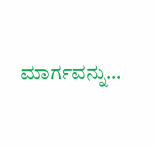ಮಾರ್ಗವನ್ನು…